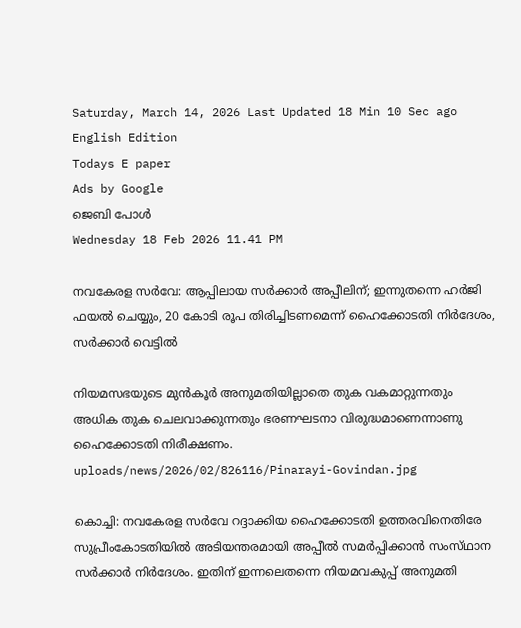Saturday, March 14, 2026 Last Updated 18 Min 10 Sec ago English Edition
Todays E paper
Ads by Google
ജെബി പോള്‍
Wednesday 18 Feb 2026 11.41 PM

നവകേരള സര്‍വേ: ആപ്പിലായ സര്‍ക്കാര്‍ അപ്പീലിന്‌; ഇന്നുതന്നെ ഹര്‍ജി ഫയല്‍ ചെയ്യും, 20 കോടി രൂപ തിരിച്ചിടണമെന്ന് ഹൈക്കോടതി നിര്‍ദേശം, സര്‍ക്കാര്‍ വെട്ടില്‍

നിയമസഭയുടെ മുന്‍കൂര്‍ അനുമതിയില്ലാതെ തുക വകമാറ്റുന്നതും അധിക തുക ചെലവാക്കുന്നതും ഭരണഘടനാ വിരുദ്ധമാണെന്നാണു ഹൈക്കോടതി നിരീക്ഷണം.
uploads/news/2026/02/826116/Pinarayi-Govindan.jpg

കൊച്ചി: നവകേരള സര്‍വേ റദ്ദാക്കിയ ഹൈക്കോടതി ഉത്തരവിനെതിരേ സുപ്രീംകോടതിയില്‍ അടിയന്തരമായി അപ്പീല്‍ സമര്‍പ്പിക്കാന്‍ സംസ്‌ഥാന സര്‍ക്കാര്‍ നിര്‍ദേശം. ഇതിന്‌ ഇന്നലെതന്നെ നിയമവകുപ്പ്‌ അനുമതി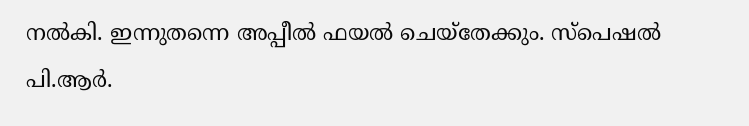നല്‍കി. ഇന്നുതന്നെ അപ്പീല്‍ ഫയല്‍ ചെയ്‌തേക്കും. സ്‌പെഷല്‍ പി.ആര്‍.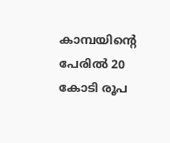കാമ്പയിന്റെ പേരില്‍ 20 കോടി രൂപ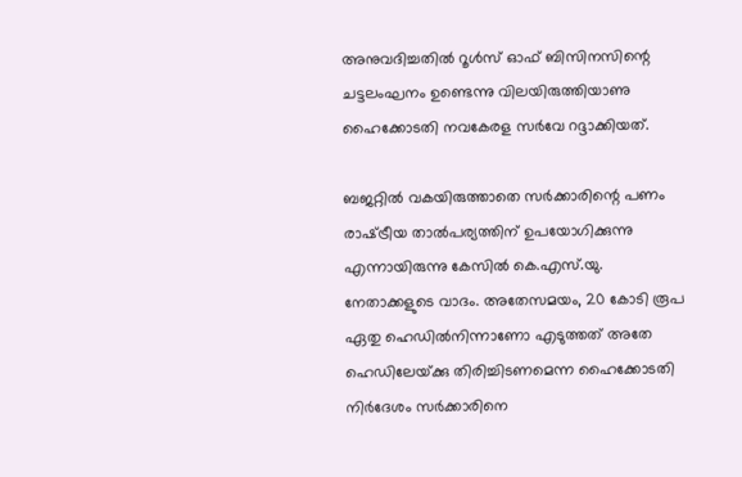അനുവദിച്ചതില്‍ റൂള്‍സ്‌ ഓഫ്‌ ബിസിനസിന്റെ ചട്ടലംഘനം ഉണ്ടെന്നു വിലയിരുത്തിയാണു ഹൈക്കോടതി നവകേരള സര്‍വേ റദ്ദാക്കിയത്‌.

ബജറ്റില്‍ വകയിരുത്താതെ സര്‍ക്കാരിന്റെ പണം രാഷ്‌ട്രീയ താല്‍പര്യത്തിന്‌ ഉപയോഗിക്കുന്നു എന്നായിരുന്നു കേസില്‍ കെ.എസ്‌.യു. നേതാക്കളുടെ വാദം. അതേസമയം, 20 കോടി രൂപ ഏതു ഹെഡില്‍നിന്നാണോ എടുത്തത്‌ അതേ ഹെഡിലേയ്‌ക്കു തിരിച്ചിടണമെന്ന ഹൈക്കോടതി നിര്‍ദേശം സര്‍ക്കാരിനെ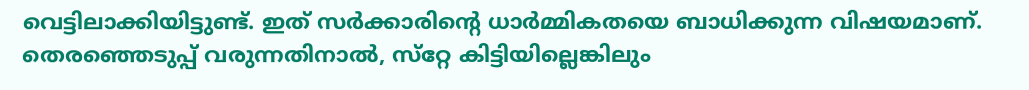വെട്ടിലാക്കിയിട്ടുണ്ട്‌. ഇത്‌ സര്‍ക്കാരിന്റെ ധാര്‍മ്മികതയെ ബാധിക്കുന്ന വിഷയമാണ്‌. തെരഞ്ഞെടുപ്പ്‌ വരുന്നതിനാല്‍, സ്‌റ്റേ കിട്ടിയില്ലെങ്കിലും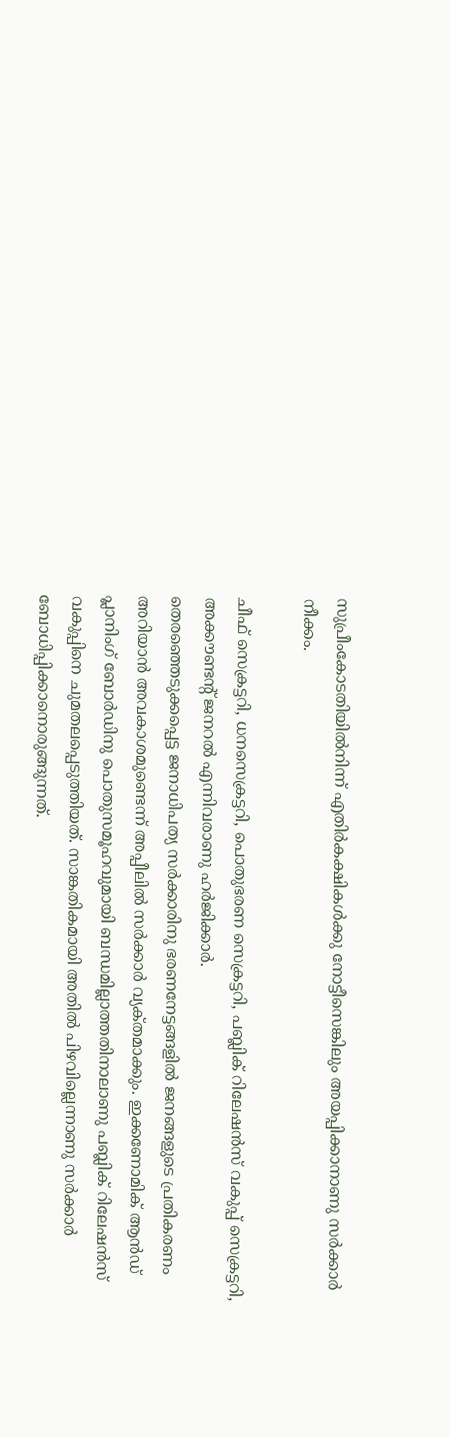സുപ്രീംകോടതിയില്‍നിന്ന്‌ എതിര്‍കക്ഷികള്‍ക്കു നോട്ടീസെങ്കിലും അയപ്പിക്കാനാണു സര്‍ക്കാര്‍ നീക്കം.

ചീഫ്‌ സെക്രട്ടറി, ധനസെക്രട്ടറി, പൊതുഭരണ സെക്രട്ടറി, പബ്ലിക്‌ റിലേഷന്‍സ്‌ വകുപ്പ്‌ സെക്രട്ടറി, അക്കൗണ്ടന്റ്‌ ജനറല്‍ എന്നിവരാണു ഹര്‍ജിക്കാര്‍.
തെരഞ്ഞെടുക്കപ്പെട്ട ജനാധിപത്യ സര്‍ക്കാരിനു ഭരണനേട്ടങ്ങളില്‍ ജനങ്ങളുടെ പ്രതികരണം അറിയാന്‍ അവകാശമുണ്ടെന്ന്‌ അപ്പീലില്‍ സര്‍ക്കാര്‍ വ്യക്‌തമാക്കും. ഇക്കണോമിക്‌ ആന്‍ഡ്‌ പ്ലാനിംഗ്‌ ബോര്‍ഡിനു പൊതുസമൂഹവുമായി ബന്ധമില്ലാത്തതിനാലാണു പബ്ലിക്‌ റിലേഷന്‍സ്‌ വകുപ്പിനെ ചുമതലപ്പെടുത്തിയത്‌. സാങ്കതികമായി അതില്‍ പിഴവില്ലെന്നാണു സര്‍ക്കാര്‍ ബോധിപ്പിക്കാനൊരുങ്ങുന്നത്‌.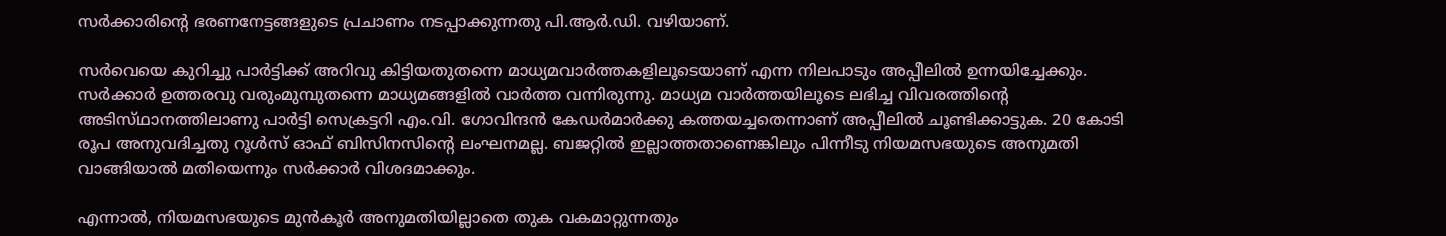സര്‍ക്കാരിന്റെ ഭരണനേട്ടങ്ങളുടെ പ്രചാണം നടപ്പാക്കുന്നതു പി.ആര്‍.ഡി. വഴിയാണ്‌.

സര്‍വെയെ കുറിച്ചു പാര്‍ട്ടിക്ക്‌ അറിവു കിട്ടിയതുതന്നെ മാധ്യമവാര്‍ത്തകളിലൂടെയാണ്‌ എന്ന നിലപാടും അപ്പീലില്‍ ഉന്നയിച്ചേക്കും. സര്‍ക്കാര്‍ ഉത്തരവു വരുംമുമ്പുതന്നെ മാധ്യമങ്ങളില്‍ വാര്‍ത്ത വന്നിരുന്നു. മാധ്യമ വാര്‍ത്തയിലൂടെ ലഭിച്ച വിവരത്തിന്റെ അടിസ്‌ഥാനത്തിലാണു പാര്‍ട്ടി സെക്രട്ടറി എം.വി. ഗോവിന്ദന്‍ കേഡര്‍മാര്‍ക്കു കത്തയച്ചതെന്നാണ്‌ അപ്പീലില്‍ ചൂണ്ടിക്കാട്ടുക. 20 കോടി രൂപ അനുവദിച്ചതു റൂള്‍സ്‌ ഓഫ്‌ ബിസിനസിന്റെ ലംഘനമല്ല. ബജറ്റില്‍ ഇല്ലാത്തതാണെങ്കിലും പിന്നീടു നിയമസഭയുടെ അനുമതി വാങ്ങിയാല്‍ മതിയെന്നും സര്‍ക്കാര്‍ വിശദമാക്കും.

എന്നാല്‍, നിയമസഭയുടെ മുന്‍കൂര്‍ അനുമതിയില്ലാതെ തുക വകമാറ്റുന്നതും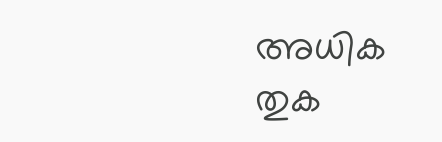അധിക തുക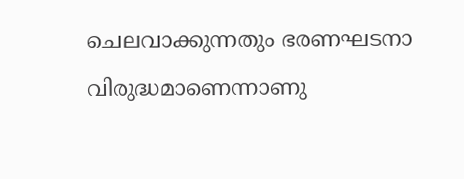ചെലവാക്കുന്നതും ഭരണഘടനാ വിരുദ്ധമാണെന്നാണു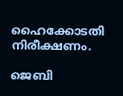ഹൈക്കോടതി നിരീക്ഷണം.

ജെബി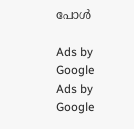പോള്‍

Ads by Google
Ads by Google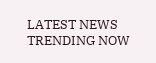LATEST NEWS
TRENDING NOW